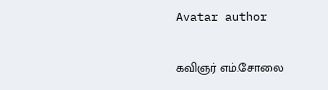Avatar author

கவிஞர் எம்.சோலை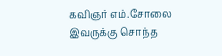கவிஞர் எம்.சோலை இவருக்கு சொந்த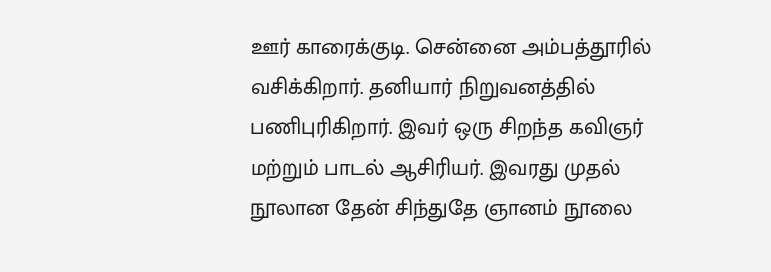ஊர் காரைக்குடி. சென்னை அம்பத்தூரில் வசிக்கிறார். தனியார் நிறுவனத்தில் பணிபுரிகிறார். இவர் ஒரு சிறந்த கவிஞர் மற்றும் பாடல் ஆசிரியர். இவரது முதல் நூலான தேன் சிந்துதே ஞானம் நூலை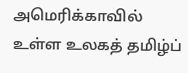அமெரிக்காவில் உள்ள உலகத் தமிழ்ப்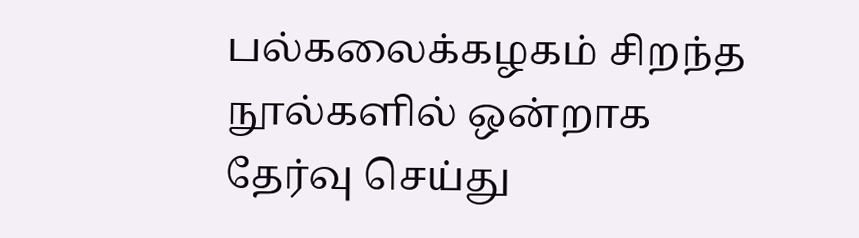பல்கலைக்கழகம் சிறந்த நூல்களில் ஒன்றாக தேர்வு செய்து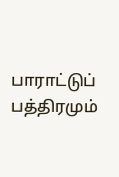பாராட்டுப் பத்திரமும்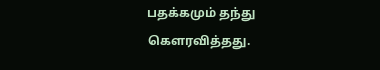பதக்கமும் தந்து கௌரவித்தது.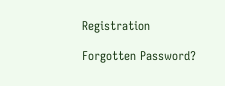Registration

Forgotten Password?